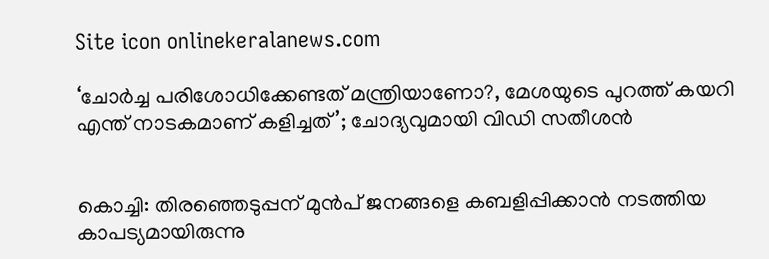Site icon onlinekeralanews.com

‘ചോർച്ച പരിശോധിക്കേണ്ടത് മന്ത്രിയാണോ?, മേശയുടെ പുറത്ത് കയറി എന്ത് നാടകമാണ് കളിച്ചത്’; ചോദ്യവുമായി വിഡി സതീശൻ


കൊച്ചി: തിരഞ്ഞെടുപ്പന് മുൻപ് ജനങ്ങളെ കബളിപ്പിക്കാൻ നടത്തിയ കാപട്യമായിരുന്നു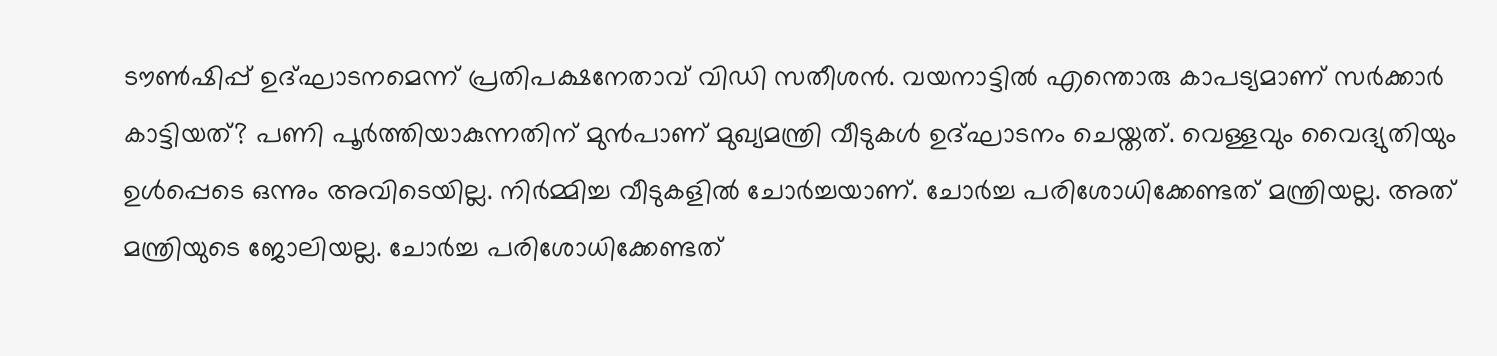ടൗൺഷിപ്പ് ഉദ്ഘാടനമെന്ന് പ്രതിപക്ഷനേതാവ് വിഡി സതീശൻ. വയനാട്ടിൽ എന്തൊരു കാപട്യമാണ് സർക്കാർ കാട്ടിയത്? പണി പൂർത്തിയാകുന്നതിന് മുൻപാണ് മുഖ്യമന്ത്രി വീടുകൾ ഉദ്ഘാടനം ചെയ്തത്. വെള്ളവും വൈദ്യുതിയും ഉൾപ്പെടെ ഒന്നും അവിടെയില്ല. നിർമ്മിച്ച വീടുകളിൽ ചോർച്ചയാണ്. ചോർച്ച പരിശോധിക്കേണ്ടത് മന്ത്രിയല്ല. അത് മന്ത്രിയുടെ ജോലിയല്ല. ചോർച്ച പരിശോധിക്കേണ്ടത്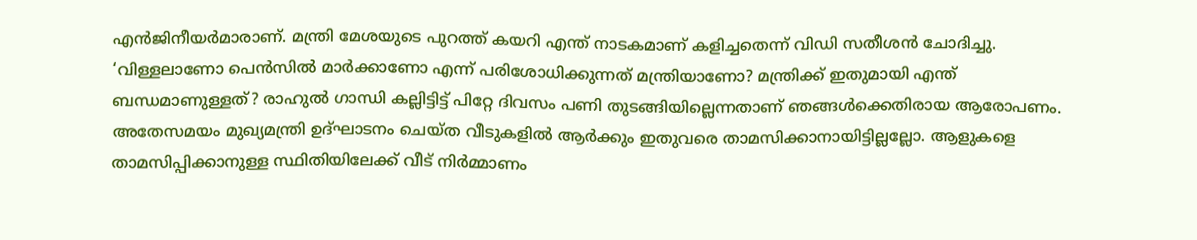എൻജിനീയർമാരാണ്. മന്ത്രി മേശയുടെ പുറത്ത് കയറി എന്ത് നാടകമാണ് കളിച്ചതെന്ന് വിഡി സതീശൻ ചോദിച്ചു. ‘വിള്ളലാണോ പെൻസിൽ മാർക്കാണോ എന്ന് പരിശോധിക്കുന്നത് മന്ത്രിയാണോ? മന്ത്രിക്ക് ഇതുമായി എന്ത് ബന്ധമാണുള്ളത്? രാഹുൽ ഗാന്ധി കല്ലിട്ടിട്ട് പിറ്റേ ദിവസം പണി തുടങ്ങിയില്ലെന്നതാണ് ഞങ്ങൾക്കെതിരായ ആരോപണം. അതേസമയം മുഖ്യമന്ത്രി ഉദ്ഘാടനം ചെയ്ത വീടുകളിൽ ആർക്കും ഇതുവരെ താമസിക്കാനായിട്ടില്ലല്ലോ. ആളുകളെ താമസിപ്പിക്കാനുള്ള സ്ഥിതിയിലേക്ക് വീട് നിർമ്മാണം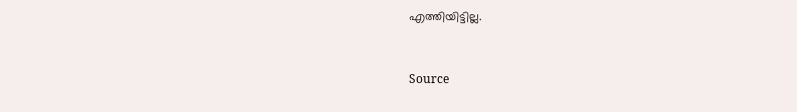എത്തിയിട്ടില്ല.


Source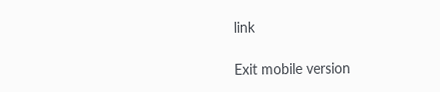link

Exit mobile version